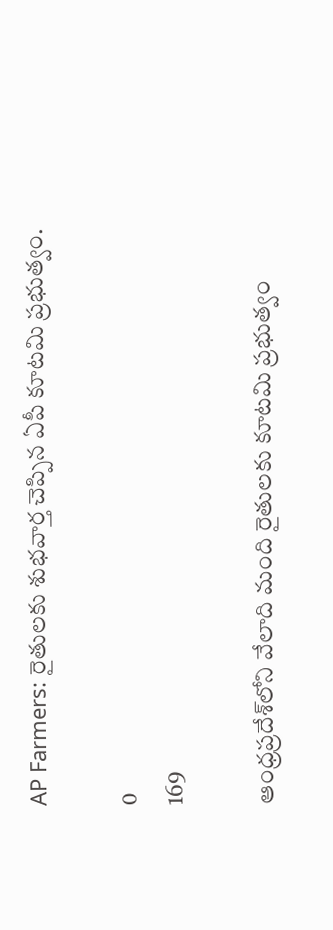AP Farmers: రైతులకు శుభవార్త చెప్పిన ఏపీ కూటమి ప్రభుత్వం.

0
169

ఆంధ్రప్రదేశ్‌లోని వేలాది మంది రైతులకు కూటమి ప్రభుత్వం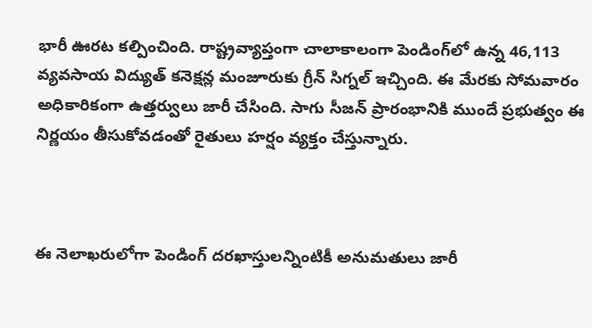భారీ ఊరట కల్పించింది. రాష్ట్రవ్యాప్తంగా చాలాకాలంగా పెండింగ్‌లో ఉన్న 46,113 వ్యవసాయ విద్యుత్ కనెక్షన్ల మంజూరుకు గ్రీన్ సిగ్నల్ ఇచ్చింది. ఈ మేరకు సోమవారం అధికారికంగా ఉత్తర్వులు జారీ చేసింది. సాగు సీజన్ ప్రారంభానికి ముందే ప్రభుత్వం ఈ నిర్ణయం తీసుకోవడంతో రైతులు హర్షం వ్యక్తం చేస్తున్నారు.



ఈ నెలాఖరులోగా పెండింగ్ దరఖాస్తులన్నింటికీ అనుమతులు జారీ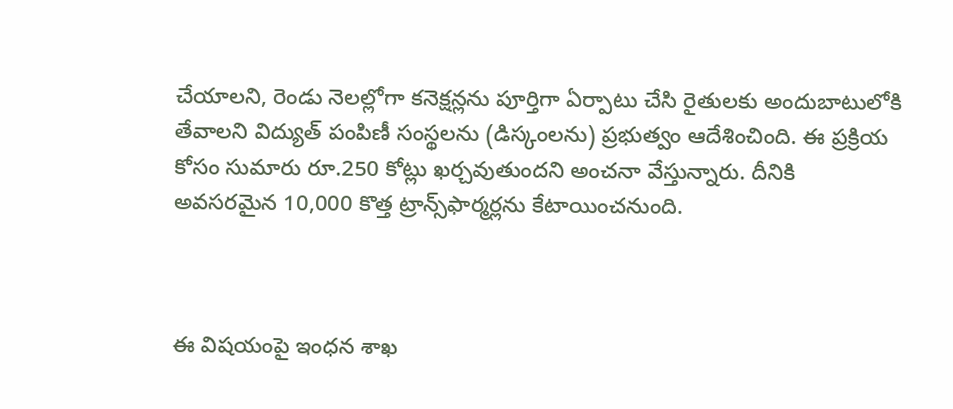చేయాలని, రెండు నెలల్లోగా కనెక్షన్లను పూర్తిగా ఏర్పాటు చేసి రైతులకు అందుబాటులోకి తేవాలని విద్యుత్ పంపిణీ సంస్థలను (డిస్కంలను) ప్రభుత్వం ఆదేశించింది. ఈ ప్రక్రియ కోసం సుమారు రూ.250 కోట్లు ఖర్చవుతుందని అంచనా వేస్తున్నారు. దీనికి అవసరమైన 10,000 కొత్త ట్రాన్స్‌‌ఫార్మర్లను కేటాయించనుంది.



ఈ విషయంపై ఇంధన శాఖ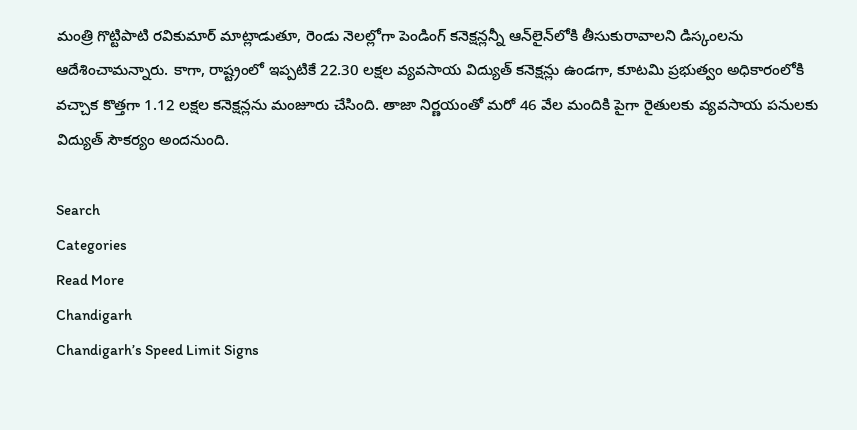మంత్రి గొట్టిపాటి రవికుమార్ మాట్లాడుతూ, రెండు నెలల్లోగా పెండింగ్ కనెక్షన్లన్నీ ఆన్‌లైన్‌లోకి తీసుకురావాలని డిస్కంలను ఆదేశించామన్నారు. కాగా, రాష్ట్రంలో ఇప్పటికే 22.30 లక్షల వ్యవసాయ విద్యుత్ కనెక్షన్లు ఉండగా, కూటమి ప్రభుత్వం అధికారంలోకి వచ్చాక కొత్తగా 1.12 లక్షల కనెక్షన్లను మంజూరు చేసింది. తాజా నిర్ణయంతో మరో 46 వేల మందికి పైగా రైతులకు వ్యవసాయ పనులకు విద్యుత్ సౌకర్యం అందనుంది.

Search
Categories
Read More
Chandigarh
Chandigarh’s Speed Limit Signs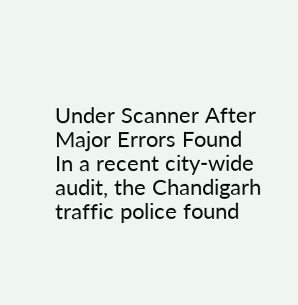Under Scanner After Major Errors Found
In a recent city-wide audit, the Chandigarh traffic police found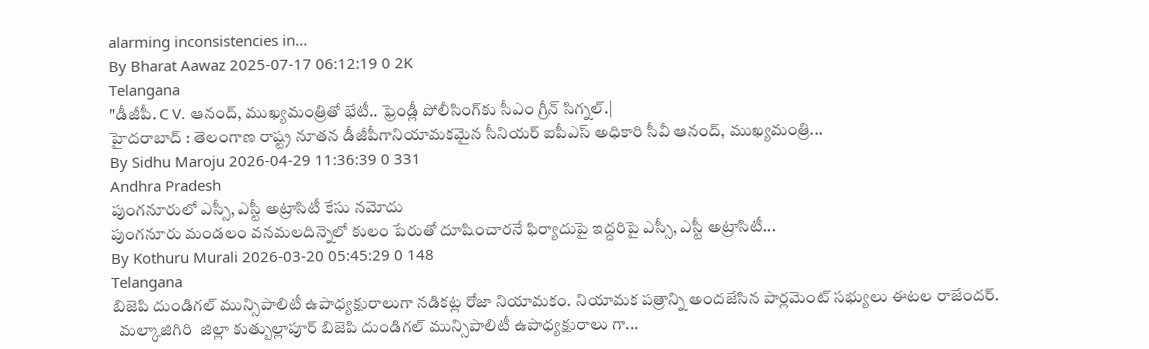alarming inconsistencies in...
By Bharat Aawaz 2025-07-17 06:12:19 0 2K
Telangana
"డీజీపీ. C V. ఆనంద్, ముఖ్యమంత్రితో భేటీ.. ఫ్రెండ్లీ పోలీసింగ్‌కు సీఎం గ్రీన్ సిగ్నల్.|
హైదరాబాద్ : తెలంగాణ రాష్ట్ర నూతన డీజీపీగానియామకమైన సీనియర్ ఐపీఎస్ అధికారి సీవీ ఆనంద్, ముఖ్యమంత్రి...
By Sidhu Maroju 2026-04-29 11:36:39 0 331
Andhra Pradesh
పుంగనూరులో ఎస్సీ, ఎస్టీ అట్రాసిటీ కేసు నమోదు
పుంగనూరు మండలం వనమలదిన్నెలో కులం పేరుతో దూషించారనే ఫిర్యాదుపై ఇద్దరిపై ఎస్సీ, ఎస్టీ అట్రాసిటీ...
By Kothuru Murali 2026-03-20 05:45:29 0 148
Telangana
బిజెపి దుండిగల్ మున్సిపాలిటీ ఉపాధ్యక్షురాలుగా నడికట్ల రోజా నియామకం. నియామక పత్రాన్ని అందజేసిన పార్లమెంట్ సభ్యులు ఈటల రాజేందర్.
  మల్కాజిగిరి  జిల్లా కుత్బుల్లాపూర్ బిజెపి దుండిగల్ మున్సిపాలిటీ ఉపాధ్యక్షురాలు గా...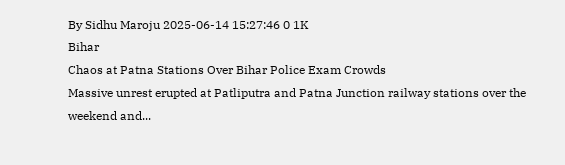By Sidhu Maroju 2025-06-14 15:27:46 0 1K
Bihar
Chaos at Patna Stations Over Bihar Police Exam Crowds
Massive unrest erupted at Patliputra and Patna Junction railway stations over the weekend and...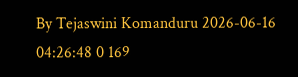By Tejaswini Komanduru 2026-06-16 04:26:48 0 169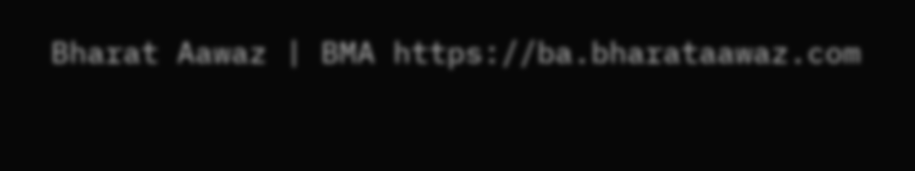Bharat Aawaz | BMA https://ba.bharataawaz.com